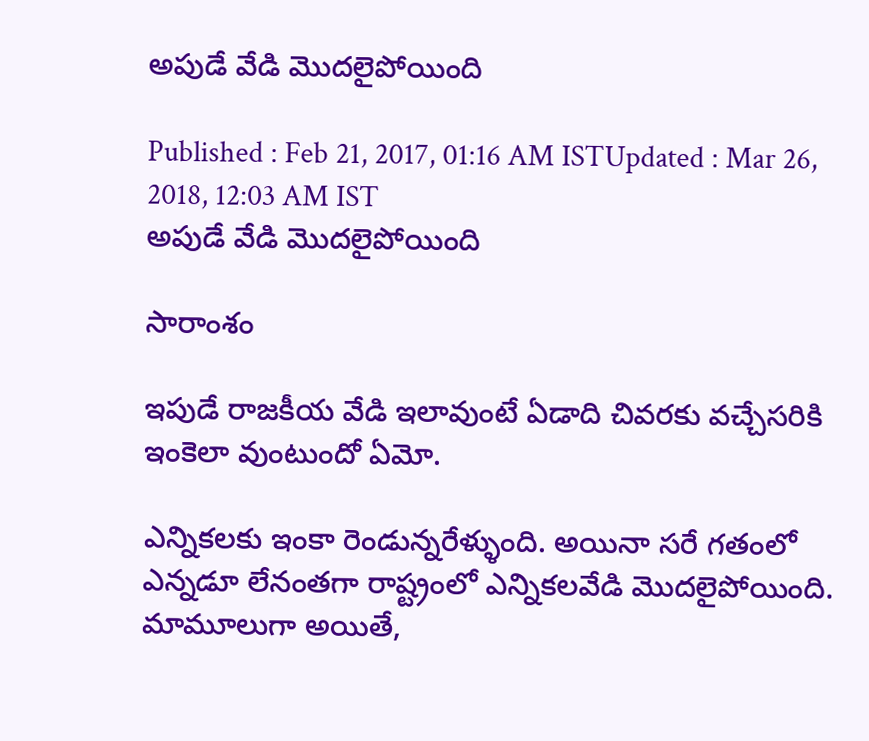అపుడే వేడి మొదలైపోయింది

Published : Feb 21, 2017, 01:16 AM ISTUpdated : Mar 26, 2018, 12:03 AM IST
అపుడే వేడి మొదలైపోయింది

సారాంశం

ఇపుడే రాజకీయ వేడి ఇలావుంటే ఏడాది చివరకు వచ్చేసరికి ఇంకెలా వుంటుందో ఏమో.

ఎన్నికలకు ఇంకా రెండున్నరేళ్ళుంది. అయినా సరే గతంలో ఎన్నడూ లేనంతగా రాష్ట్రంలో ఎన్నికలవేడి మొదలైపోయింది. మామూలుగా అయితే,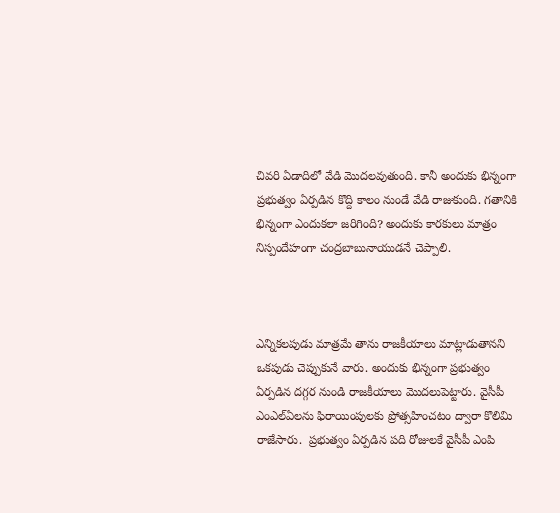చివరి ఏడాదిలో వేడి మొదలవుతుంది. కానీ అందుకు భిన్నంగా ప్రభుత్వం ఏర్పడిన కొద్ది కాలం నుండే వేడి రాజుకుంది. గతానికి భిన్నంగా ఎందుకలా జరిగింది? అందుకు కారకులు మాత్రం నిస్పందేహంగా చంద్రబాబునాయుడనే చెప్పాలి.



ఎన్నికలపుడు మాత్రమే తాను రాజకీయాలు మాట్లాడుతానని ఒకపుడు చెప్పుకునే వారు. అందుకు భిన్నంగా ప్రభుత్వం ఏర్పడిన దగ్గర నుండి రాజకీయాలు మొదలుపెట్టారు. వైసీపీ ఎంఎల్ఏలను ఫిరాయింపులకు ప్రోత్సహించటం ద్వారా కొలిమి రాజేసారు.  ప్రభుత్వం ఏర్పడిన పది రోజులకే వైసీపీ ఎంపి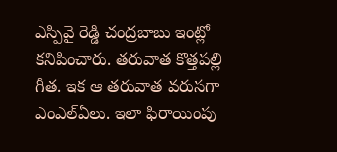ఎస్పివై రెడ్డి చంద్రబాబు ఇంట్లో కనిపించారు. తరువాత కొత్తపల్లి గీత. ఇక ఆ తరువాత వరుసగా ఎంఎల్ఏలు. ఇలా ఫిరాయింపు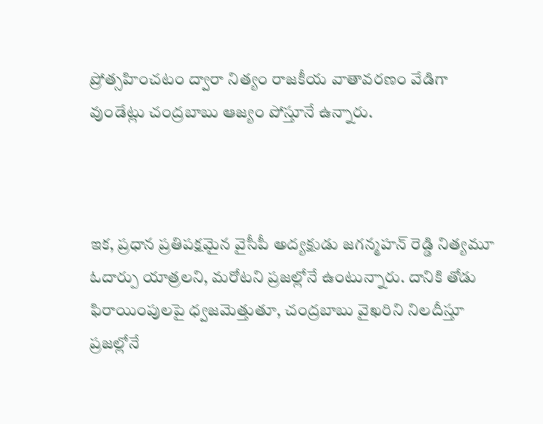ప్రోత్సహించటం ద్వారా నిత్యం రాజకీయ వాతావరణం వేడిగా వుండేట్లు చంద్రబాబు ఆజ్యం పోస్తూనే ఉన్నారు.



ఇక, ప్రధాన ప్రతిపక్షమైన వైసీపీ అద్యక్షుడు జగన్మహన్ రెడ్డి నిత్యమూ ఓదార్పు యాత్రలని, మరోటని ప్రజల్లోనే ఉంటున్నారు. దానికి తోడు ఫిరాయింపులపై ధ్వజమెత్తుతూ, చంద్రబాబు వైఖరిని నిలదీస్తూ ప్రజల్లోనే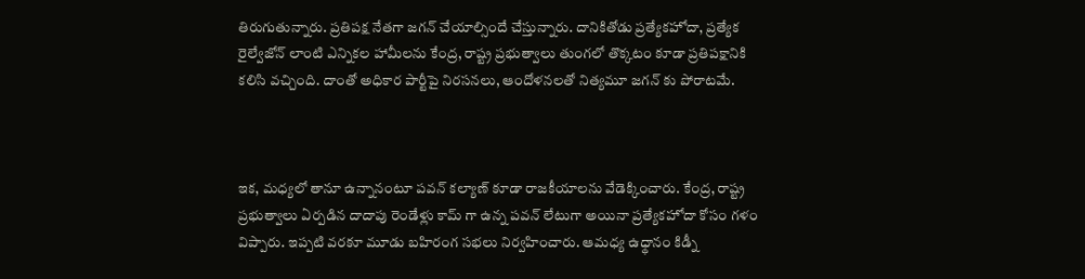తిరుగుతున్నారు. ప్రతిపక్ష నేతగా జగన్ చేయాల్సిందే చేస్తున్నారు. దానికితోడు ప్రత్యేకహోదా, ప్రత్యేక రైల్వేజోన్ లాంటి ఎన్నికల హామీలను కేంద్ర, రాష్ట్ర ప్రభుత్వాలు తుంగలో తొక్కటం కూడా ప్రతిపక్షానికి కలిసి వచ్చింది. దాంతో అధికార పార్టీపై నిరసనలు, ఆందోళనలతో నిత్యమూ జగన్ కు పోరాటమే.



ఇక, మధ్యలో తానూ ఉన్నానంటూ పవన్ కల్యాణ్ కూడా రాజకీయాలను వేడెక్కించారు. కేంద్ర, రాష్ట్ర ప్రభుత్వాలు ఏర్పడిన దాదాపు రెండేళ్లు కామ్ గా ఉన్న పవన్ లేటుగా అయినా ప్రత్యేకహోదా కోసం గళం విప్పారు. ఇప్పటి వరకూ మూడు బహిరంగ సభలు నిర్వహించారు. ఆమధ్య ఉధ్థానం కిడ్నీ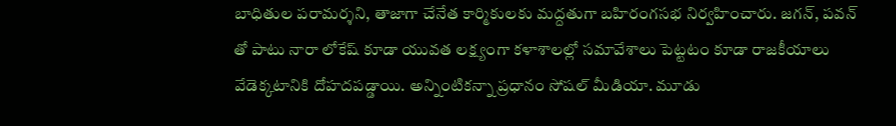బాధితుల పరామర్శని, తాజాగా చేనేత కార్మికులకు మద్దతుగా బహిరంగసభ నిర్వహించారు. జగన్, పవన్ తో పాటు నారా లోకేష్ కూడా యువత లక్ష్యంగా కళాశాలల్లో సమావేశాలు పెట్టటం కూడా రాజకీయాలు వేడెక్కటానికి దోహదపడ్డాయి. అన్నింటికన్నా ప్రధానం సోషల్ మీడియా. మూడు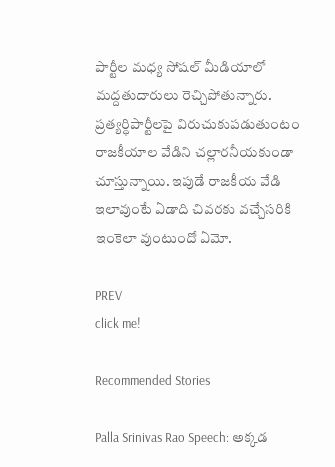పార్టీల మధ్య సోషల్ మీడియాలో మద్దతుదారులు రెచ్చిపోతున్నారు. ప్రత్యర్ధిపార్టీలపై విరుచుకుపడుతుంటం రాజకీయాల వేడిని చల్లారనీయకుండా చూస్తున్నాయి. ఇపుడే రాజకీయ వేడి ఇలావుంటే ఏడాది చివరకు వచ్చేసరికి ఇంకెలా వుంటుందో ఏమో.

PREV
click me!

Recommended Stories

Palla Srinivas Rao Speech: అక్కడ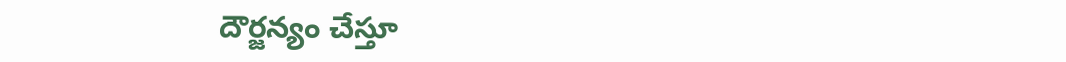దౌర్జన్యం చేస్తూ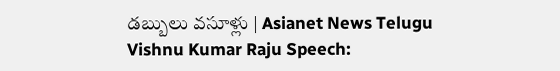డబ్బులు వసూళ్లు | Asianet News Telugu
Vishnu Kumar Raju Speech: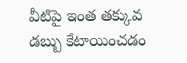వీటిపై ఇంత తక్కువ డబ్బు కేటాయించడం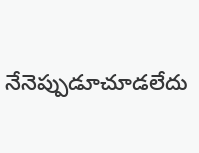నేనెప్పుడూచూడలేదు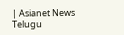| Asianet News Telugu